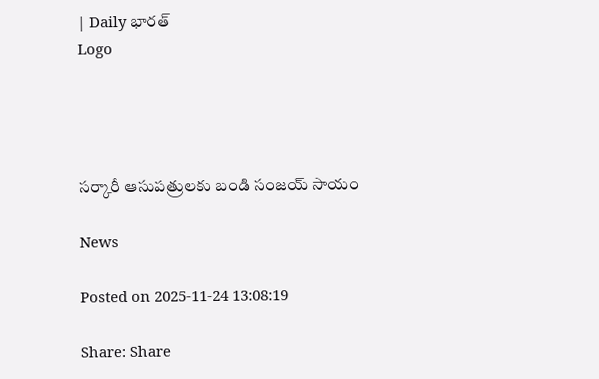| Daily భారత్
Logo




సర్కారీ ఆసుపత్రులకు బండి సంజయ్ సాయం

News

Posted on 2025-11-24 13:08:19

Share: Share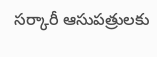సర్కారీ ఆసుపత్రులకు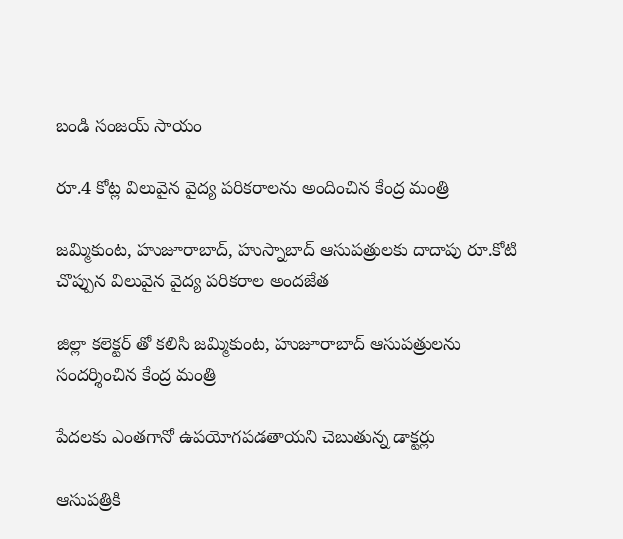బండి సంజయ్ సాయం

రూ.4 కోట్ల విలువైన వైద్య పరికరాలను అందించిన కేంద్ర మంత్రి

జమ్మికుంట, హుజూరాబాద్, హుస్నాబాద్ ఆసుపత్రులకు దాదాపు రూ.కోటి చొప్పున విలువైన వైద్య పరికరాల అందజేత

జిల్లా కలెక్టర్ తో కలిసి జమ్మికుంట, హుజూరాబాద్ ఆసుపత్రులను సందర్శించిన కేంద్ర మంత్రి

పేదలకు ఎంతగానో ఉపయోగపడతాయని చెబుతున్న డాక్టర్లు

ఆసుపత్రికి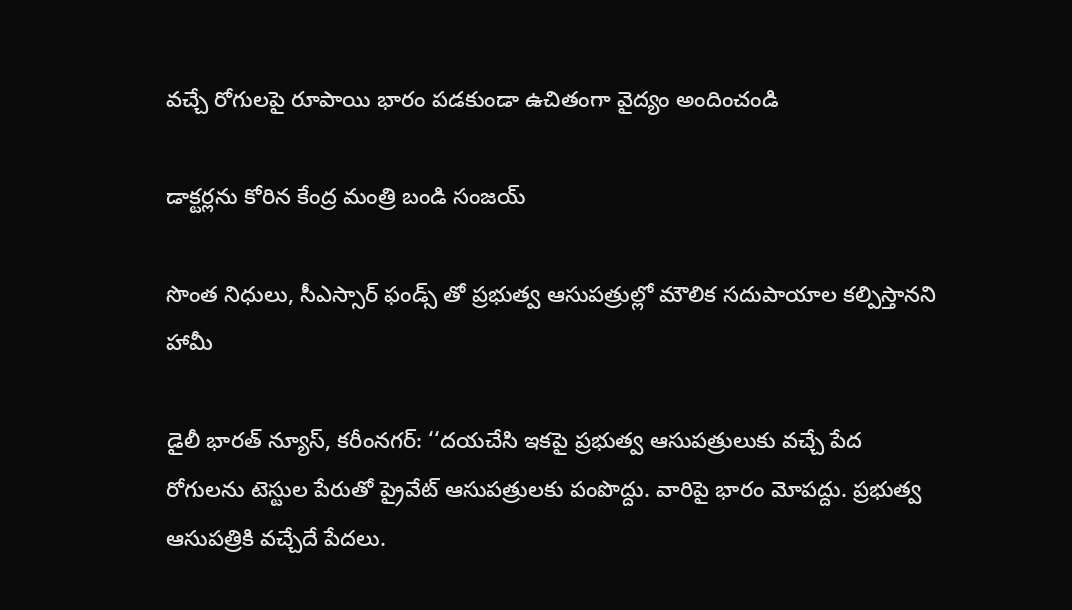వచ్చే రోగులపై రూపాయి భారం పడకుండా ఉచితంగా వైద్యం అందించండి

డాక్టర్లను కోరిన కేంద్ర మంత్రి బండి సంజయ్

సొంత నిధులు, సీఎస్సార్ ఫండ్స్ తో ప్రభుత్వ ఆసుపత్రుల్లో మౌలిక సదుపాయాల కల్పిస్తానని  హామీ

డైలీ భారత్ న్యూస్, కరీంనగర్: ‘‘దయచేసి ఇకపై ప్రభుత్వ ఆసుపత్రులుకు వచ్చే పేద రోగులను టెస్టుల పేరుతో ప్రైవేట్ ఆసుపత్రులకు పంపొద్దు. వారిపై భారం మోపద్దు. ప్రభుత్వ ఆసుపత్రికి వచ్చేదే పేదలు.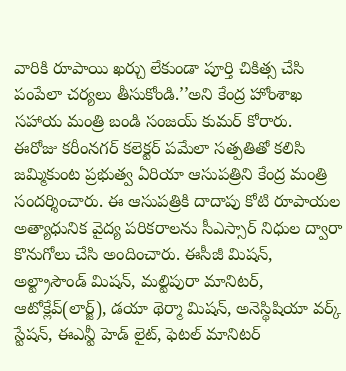వారికి రూపాయి ఖర్చు లేకుండా పూర్తి చికిత్స చేసి పంపేలా చర్యలు తీసుకోండి.’’అని కేంద్ర హోంశాఖ సహాయ మంత్రి బండి సంజయ్ కుమర్ కోరారు.  ఈరోజు కరీంనగర్ కలెక్టర్ పమేలా సత్పతితో కలిసి జమ్మికుంట ప్రభుత్వ ఏరియా ఆసుపత్రిని కేంద్ర మంత్రి సందర్శించారు. ఈ ఆసుపత్రికి దాదాపు కోటి రూపాయల అత్యాధునిక వైద్య పరికరాలను సీఎస్సార్ నిధుల ద్వారా కొనుగోలు చేసి అందించారు. ఈసీజీ మిషన్, అల్ట్రాసౌండ్ మిషన్, మల్టిపురా మానిటర్, ఆటోక్లేవ్(లార్జ్), డయా థెర్మా మిషన్, అనెస్థిషియా వర్క్ స్టేషన్, ఈఎన్టీ హెడ్ లైట్, ఫెటల్ మానిటర్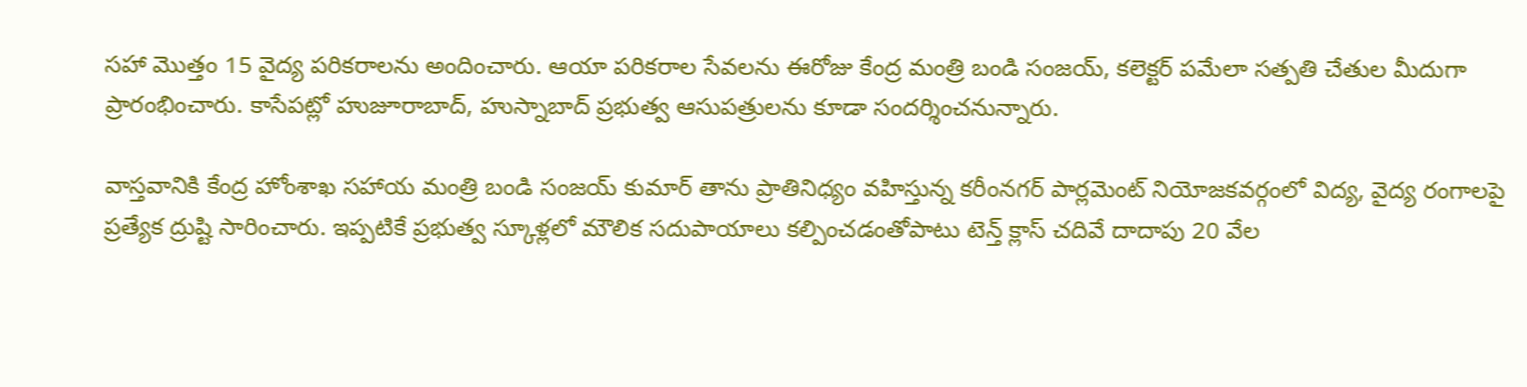సహా మొత్తం 15 వైద్య పరికరాలను అందించారు. ఆయా పరికరాల సేవలను ఈరోజు కేంద్ర మంత్రి బండి సంజయ్, కలెక్టర్ పమేలా సత్పతి చేతుల మీదుగా ప్రారంభించారు. కాసేపట్లో హుజూరాబాద్, హుస్నాబాద్ ప్రభుత్వ ఆసుపత్రులను కూడా సందర్శించనున్నారు.

వాస్తవానికి కేంద్ర హోంశాఖ సహాయ మంత్రి బండి సంజయ్ కుమార్ తాను ప్రాతినిధ్యం వహిస్తున్న కరీంనగర్ పార్లమెంట్ నియోజకవర్గంలో విద్య, వైద్య రంగాలపై ప్రత్యేక ద్రుష్టి సారించారు. ఇప్పటికే ప్రభుత్వ స్కూళ్లలో మౌలిక సదుపాయాలు కల్పించడంతోపాటు టెన్త్ క్లాస్ చదివే దాదాపు 20 వేల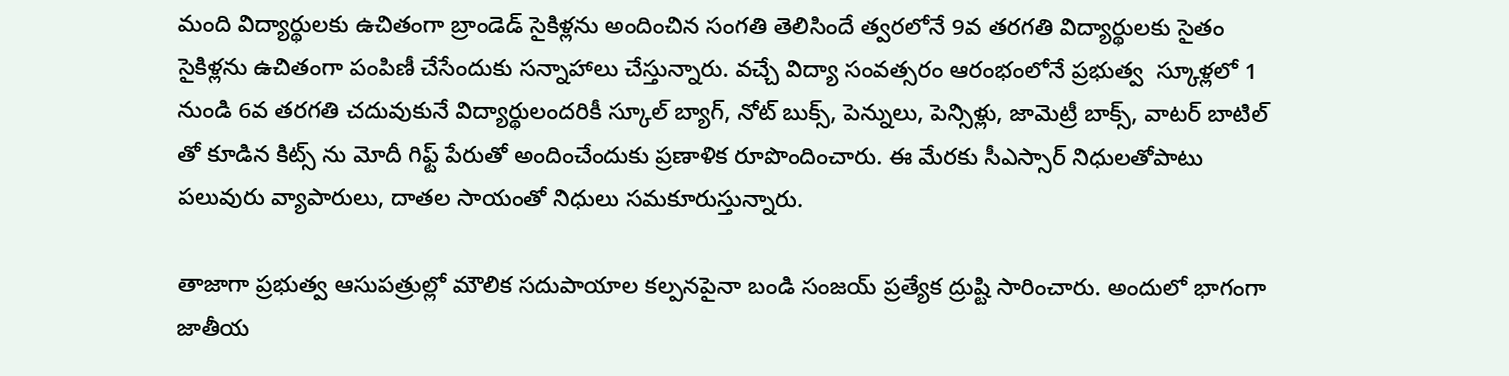మంది విద్యార్థులకు ఉచితంగా బ్రాండెడ్ సైకిళ్లను అందించిన సంగతి తెలిసిందే త్వరలోనే 9వ తరగతి విద్యార్థులకు సైతం సైకిళ్లను ఉచితంగా పంపిణీ చేసేందుకు సన్నాహాలు చేస్తున్నారు. వచ్చే విద్యా సంవత్సరం ఆరంభంలోనే ప్రభుత్వ  స్కూళ్లలో 1 నుండి 6వ తరగతి చదువుకునే విద్యార్థులందరికీ స్కూల్ బ్యాగ్, నోట్ బుక్స్, పెన్నులు, పెన్సిళ్లు, జామెట్రీ బాక్స్, వాటర్ బాటిల్ తో కూడిన కిట్స్ ను మోదీ గిఫ్ట్ పేరుతో అందించేందుకు ప్రణాళిక రూపొందించారు. ఈ మేరకు సీఎస్సార్ నిధులతోపాటు పలువురు వ్యాపారులు, దాతల సాయంతో నిధులు సమకూరుస్తున్నారు.

తాజాగా ప్రభుత్వ ఆసుపత్రుల్లో మౌలిక సదుపాయాల కల్పనపైనా బండి సంజయ్ ప్రత్యేక ద్రుష్టి సారించారు. అందులో భాగంగా జాతీయ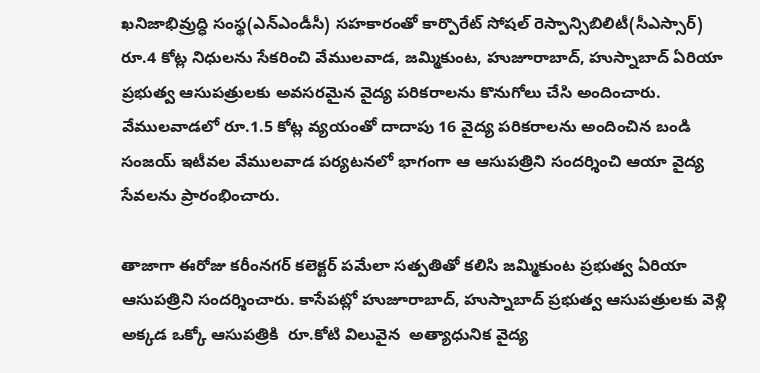ఖనిజాభివ్రుద్ధి సంస్థ(ఎన్ఎండీసీ) సహకారంతో కార్పొరేట్ సోషల్ రెస్పాన్సిబిలిటీ(సీఎస్సార్) రూ.4 కోట్ల నిధులను సేకరించి వేములవాడ, జమ్మికుంట, హుజూరాబాద్, హుస్నాబాద్ ఏరియా ప్రభుత్వ ఆసుపత్రులకు అవసరమైన వైద్య పరికరాలను కొనుగోలు చేసి అందించారు. వేములవాడలో రూ.1.5 కోట్ల వ్యయంతో దాదాపు 16 వైద్య పరికరాలను అందించిన బండి సంజయ్ ఇటీవల వేములవాడ పర్యటనలో భాగంగా ఆ ఆసుపత్రిని సందర్శించి ఆయా వైద్య సేవలను ప్రారంభించారు.

తాజాగా ఈరోజు కరీంనగర్ కలెక్టర్ పమేలా సత్పతితో కలిసి జమ్మికుంట ప్రభుత్వ ఏరియా ఆసుపత్రిని సందర్శించారు. కాసేపట్లో హుజూరాబాద్, హుస్నాబాద్ ప్రభుత్వ ఆసుపత్రులకు వెళ్లి అక్కడ ఒక్కో ఆసుపత్రికి  రూ.కోటి విలువైన  అత్యాధునిక వైద్య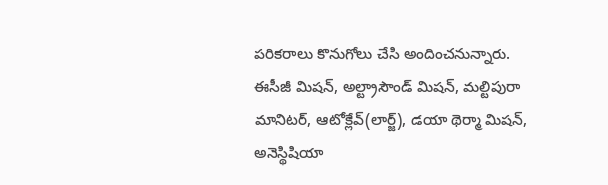పరికరాలు కొనుగోలు చేసి అందించనున్నారు. ఈసీజీ మిషన్, అల్ట్రాసౌండ్ మిషన్, మల్టిపురా మానిటర్, ఆటోక్లేవ్(లార్జ్), డయా థెర్మా మిషన్, అనెస్థిషియా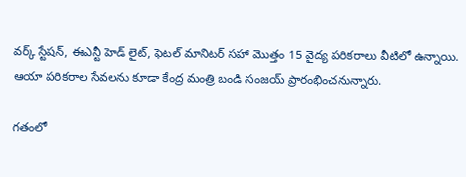వర్క్ స్టేషన్, ఈఎన్టీ హెడ్ లైట్, ఫెటల్ మానిటర్ సహా మొత్తం 15 వైద్య పరికరాలు వీటిలో ఉన్నాయి. ఆయా పరికరాల సేవలను కూడా కేంద్ర మంత్రి బండి సంజయ్ ప్రారంభించనున్నారు.

గతంలో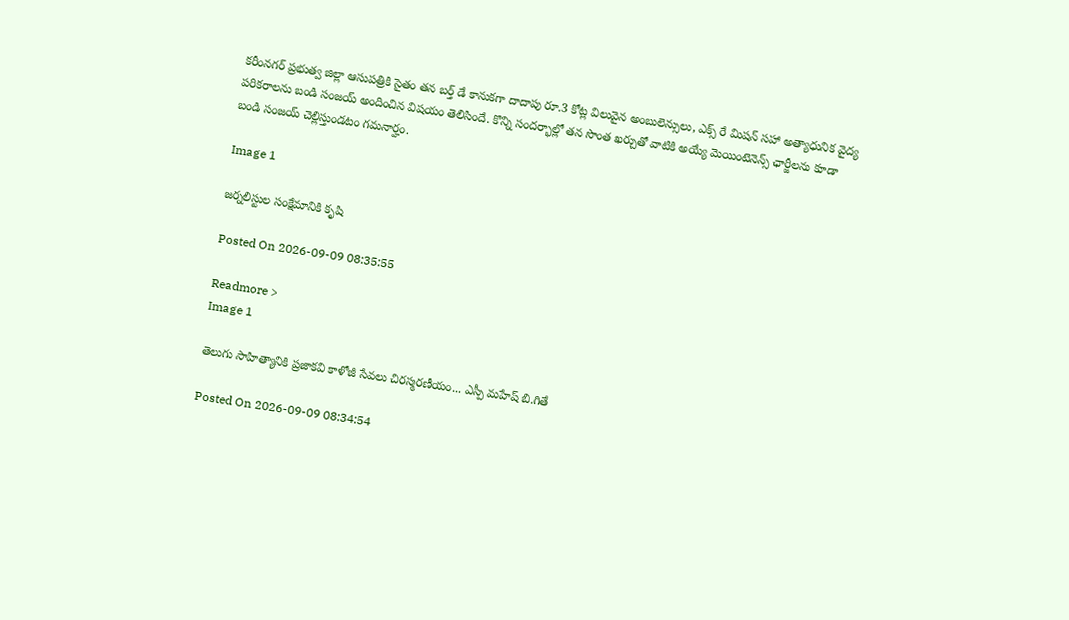కరీంనగర్ ప్రభుత్వ జిల్లా ఆసుపత్రికి సైతం తన బర్త్ డే కానుకగా దాదాపు రూ.3 కోట్ల విలువైన అంబులెన్సులు, ఎక్స్ రే మిషన్ సహా అత్యాధునిక వైద్య పరికరాలను బండి సంజయ్ అందించిన విషయం తెలిసిందే. కొన్ని సందర్భాల్లో తన సొంత ఖర్చుతో వాటికి అయ్యే మెయింటెనెన్స్ ఛార్జీలను కూడా బండి సంజయ్ చెల్లిస్తుండటం గమనార్హం.

Image 1

జర్నలిస్టుల సంక్షేమానికి కృషి

Posted On 2026-09-09 08:35:55

Readmore >
Image 1

తెలుగు సాహిత్యానికి ప్రజాకవి కాళోజీ సేవలు చిరస్మరణీయం... ఎస్పీ మహేష్ బి.గితే

Posted On 2026-09-09 08:34:54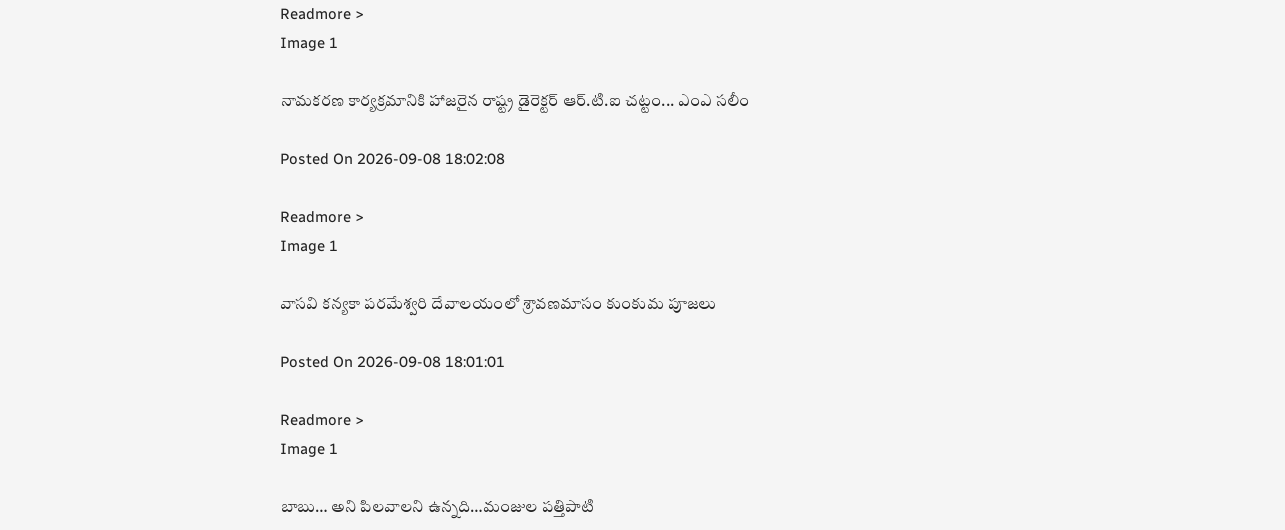Readmore >
Image 1

నామకరణ కార్యక్రమానికి హాజరైన రాష్ట్ర డైరెక్టర్ ఆర్.టి.ఐ చట్టం... ఎంఎ సలీం

Posted On 2026-09-08 18:02:08

Readmore >
Image 1

వాసవి కన్యకా పరమేశ్వరి దేవాలయంలో శ్రావణమాసం కుంకుమ పూజలు

Posted On 2026-09-08 18:01:01

Readmore >
Image 1

బాబు… అని పిలవాలని ఉన్నది…మంజుల పత్తిపాటి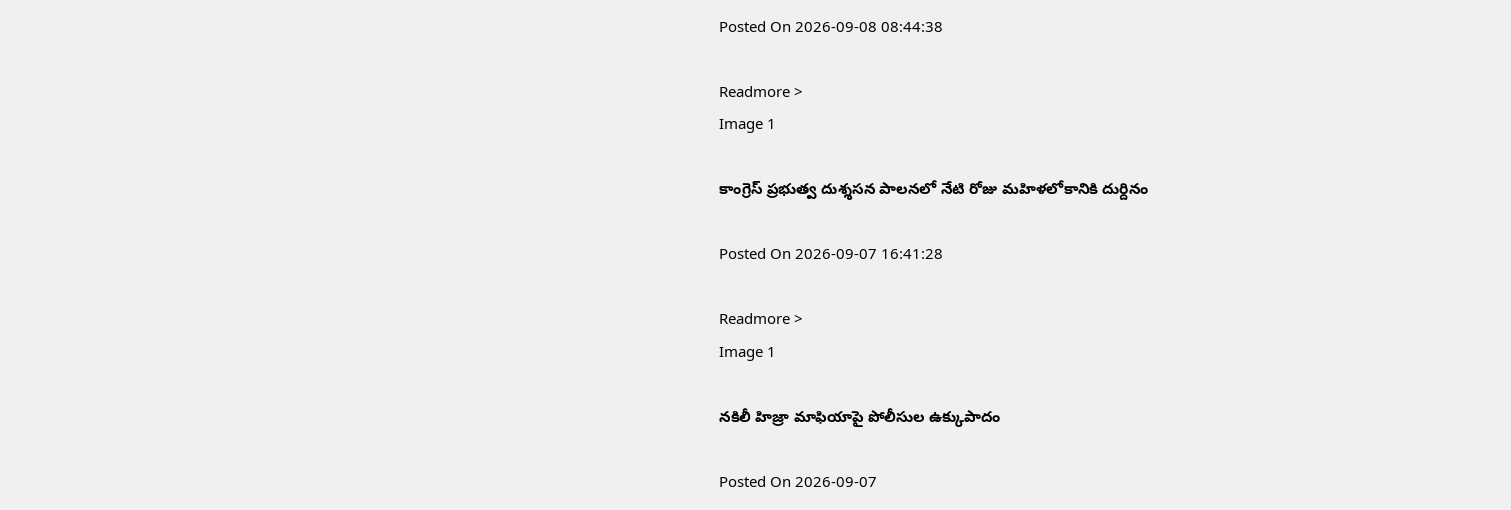Posted On 2026-09-08 08:44:38

Readmore >
Image 1

కాంగ్రెస్ ప్రభుత్వ దుశ్శసన పాలనలో నేటి రోజు మహిళలోకానికి దుర్దినం

Posted On 2026-09-07 16:41:28

Readmore >
Image 1

నకిలీ హిజ్రా మాఫియాపై పోలీసుల ఉక్కుపాదం

Posted On 2026-09-07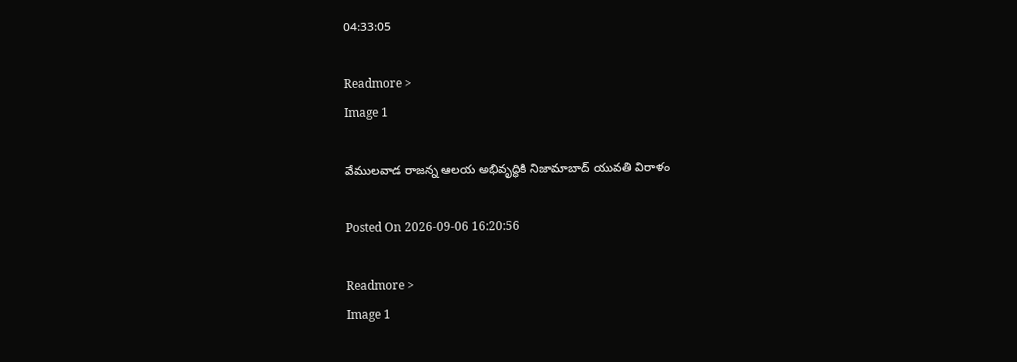04:33:05

Readmore >
Image 1

వేములవాడ రాజన్న ఆలయ అభివృద్ధికి నిజామాబాద్ యువతి విరాళం

Posted On 2026-09-06 16:20:56

Readmore >
Image 1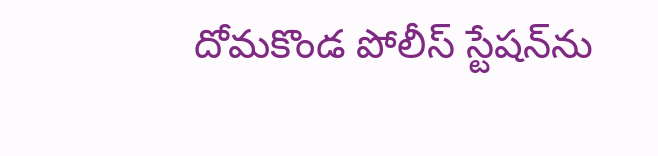దోమకొండ పోలీస్ స్టేషన్‌ను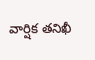వార్షిక తనిఖీ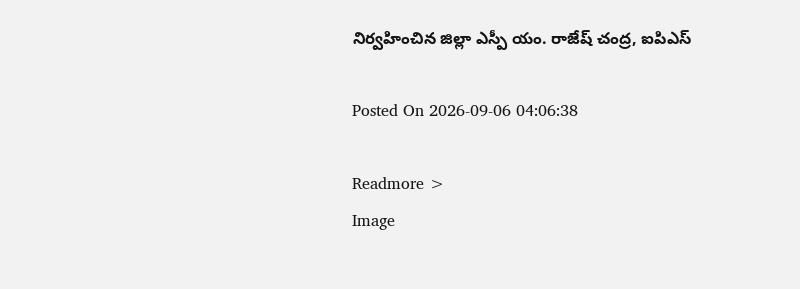నిర్వహించిన జిల్లా ఎస్పీ యం. రాజేష్ చంద్ర, ఐపిఎస్

Posted On 2026-09-06 04:06:38

Readmore >
Image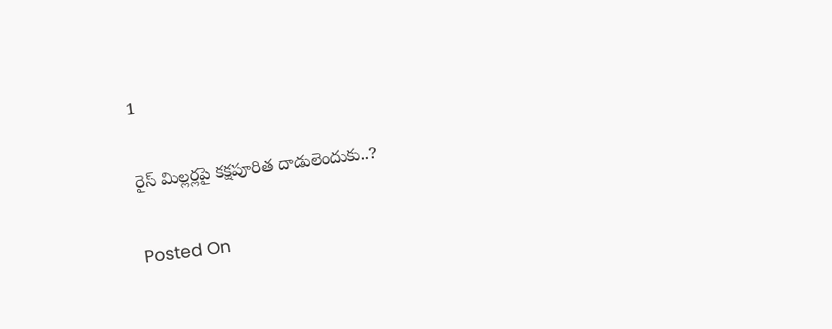1

రైస్ మిల్లర్లపై కక్షపూరిత దాడులెందుకు..?

Posted On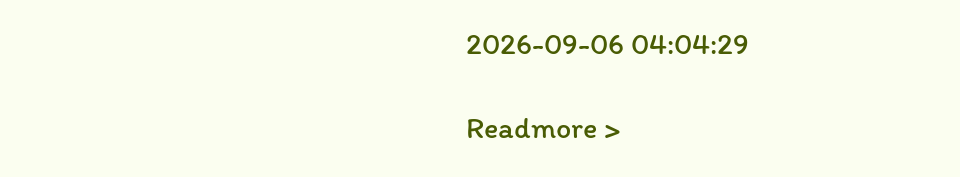2026-09-06 04:04:29

Readmore >